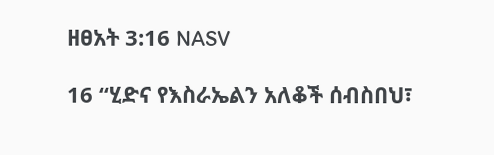ዘፀአት 3:16 NASV

16 “ሂድና የእስራኤልን አለቆች ሰብስበህ፣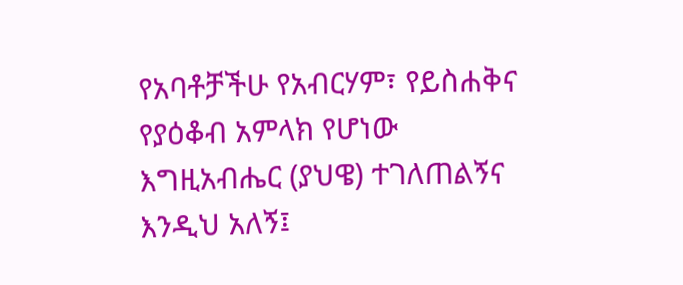የአባቶቻችሁ የአብርሃም፣ የይስሐቅና የያዕቆብ አምላክ የሆነው እግዚአብሔር (ያህዌ) ተገለጠልኝና እንዲህ አለኝ፤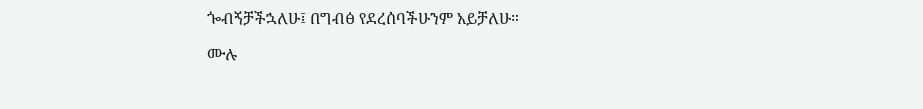ጐብኝቻችኋለሁ፤ በግብፅ የደረሰባችሁንም አይቻለሁ።

ሙሉ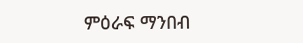ምዕራፍ ማንበብ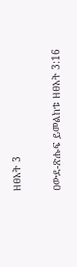ዘፀአት 3

ዐውደ-ጽሑፍ ይመልከቱ ዘፀአት 3:16